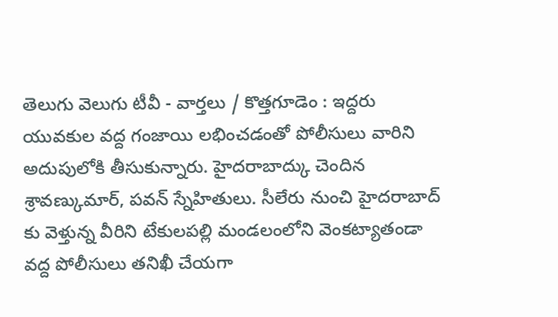తెలుగు వెలుగు టీవీ - వార్తలు / కొత్తగూడెం : ఇద్దరు యువకుల వద్ద గంజాయి లభించడంతో పోలీసులు వారిని అదుపులోకి తీసుకున్నారు. హైదరాబాద్కు చెందిన శ్రావణ్కుమార్, పవన్ స్నేహితులు. సీలేరు నుంచి హైదరాబాద్ కు వెళ్తున్న వీరిని టేకులపల్లి మండలంలోని వెంకట్యాతండా వద్ద పోలీసులు తనిఖీ చేయగా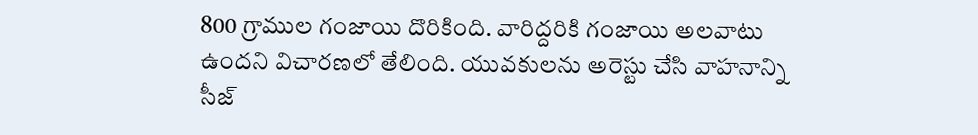800 గ్రాముల గంజాయి దొరికింది. వారిద్దరికి గంజాయి అలవాటు ఉందని విచారణలో తేలింది. యువకులను అరెస్టు చేసి వాహనాన్ని సీజ్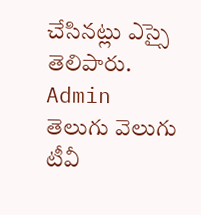చేసినట్లు ఎస్సై తెలిపారు.
Admin
తెలుగు వెలుగు టీవీ